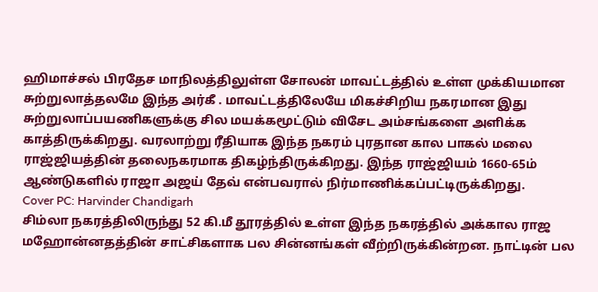ஹிமாச்சல் பிரதேச மாநிலத்திலுள்ள சோலன் மாவட்டத்தில் உள்ள முக்கியமான சுற்றுலாத்தலமே இந்த அர்கீ . மாவட்டத்திலேயே மிகச்சிறிய நகரமான இது சுற்றுலாப்பயணிகளுக்கு சில மயக்கமூட்டும் விசேட அம்சங்களை அளிக்க காத்திருக்கிறது. வரலாற்று ரீதியாக இந்த நகரம் புரதான கால பாகல் மலை ராஜ்ஜியத்தின் தலைநகரமாக திகழ்ந்திருக்கிறது. இந்த ராஜ்ஜியம் 1660-65ம் ஆண்டுகளில் ராஜா அஜய் தேவ் என்பவரால் நிர்மாணிக்கப்பட்டிருக்கிறது.
Cover PC: Harvinder Chandigarh
சிம்லா நகரத்திலிருந்து 52 கி.மீ தூரத்தில் உள்ள இந்த நகரத்தில் அக்கால ராஜ மஹோன்னதத்தின் சாட்சிகளாக பல சின்னங்கள் வீற்றிருக்கின்றன. நாட்டின் பல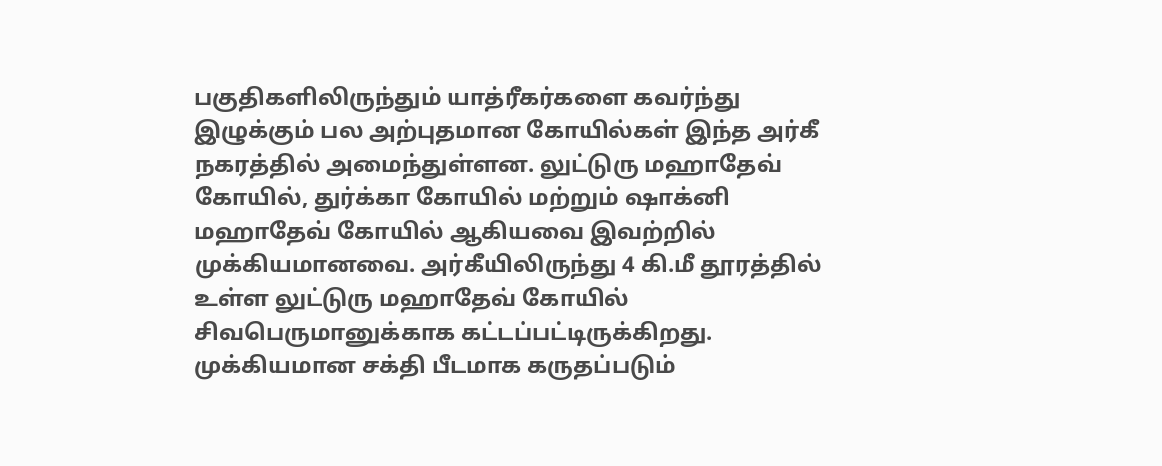பகுதிகளிலிருந்தும் யாத்ரீகர்களை கவர்ந்து இழுக்கும் பல அற்புதமான கோயில்கள் இந்த அர்கீ நகரத்தில் அமைந்துள்ளன. லுட்டுரு மஹாதேவ் கோயில், துர்க்கா கோயில் மற்றும் ஷாக்னி மஹாதேவ் கோயில் ஆகியவை இவற்றில் முக்கியமானவை. அர்கீயிலிருந்து 4 கி.மீ தூரத்தில் உள்ள லுட்டுரு மஹாதேவ் கோயில் சிவபெருமானுக்காக கட்டப்பட்டிருக்கிறது. முக்கியமான சக்தி பீடமாக கருதப்படும்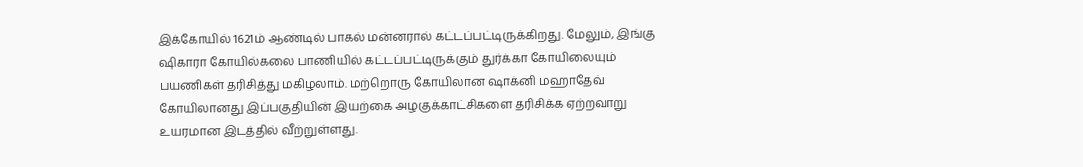இக்கோயில் 1621ம் ஆண்டில் பாகல் மன்னரால் கட்டப்பட்டிருக்கிறது. மேலும், இங்கு ஷிகாரா கோயில்கலை பாணியில் கட்டப்பட்டிருக்கும் துர்க்கா கோயிலையும் பயணிகள் தரிசித்து மகிழலாம். மற்றொரு கோயிலான ஷாக்னி மஹாதேவ் கோயிலானது இப்பகுதியின் இயற்கை அழகுக்காட்சிகளை தரிசிக்க ஏற்றவாறு உயரமான இடத்தில் வீற்றுள்ளது.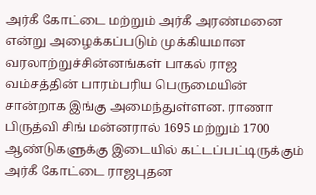அர்கீ கோட்டை மற்றும் அர்கீ அரண்மனை என்று அழைக்கப்படும் முக்கியமான வரலாற்றுச்சின்னங்கள் பாகல் ராஜ வம்சத்தின் பாரம்பரிய பெருமையின் சான்றாக இங்கு அமைந்துள்ளன. ராணா பிருத்வி சிங் மன்னரால் 1695 மற்றும் 1700 ஆண்டுகளுக்கு இடையில் கட்டப்பட்டிருக்கும் அர்கீ கோட்டை ராஜபுதன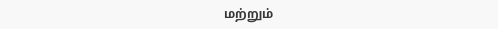மற்றும்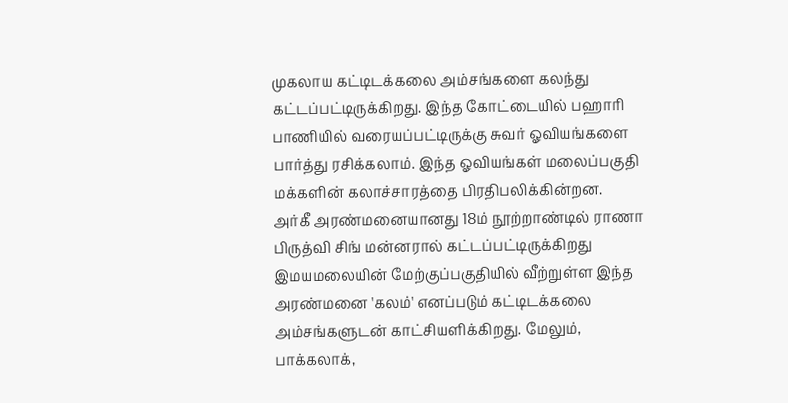முகலாய கட்டிடக்கலை அம்சங்களை கலந்து கட்டப்பட்டிருக்கிறது. இந்த கோட்டையில் பஹாரி பாணியில் வரையப்பட்டிருக்கு சுவர் ஓவியங்களை பார்த்து ரசிக்கலாம். இந்த ஓவியங்கள் மலைப்பகுதி மக்களின் கலாச்சாரத்தை பிரதிபலிக்கின்றன.
அர்கீ அரண்மனையானது 18ம் நூற்றாண்டில் ராணா பிருத்வி சிங் மன்னரால் கட்டப்பட்டிருக்கிறது இமயமலையின் மேற்குப்பகுதியில் வீற்றுள்ள இந்த அரண்மனை 'கலம்' எனப்படும் கட்டிடக்கலை அம்சங்களுடன் காட்சியளிக்கிறது. மேலும், பாக்கலாக்,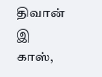திவான் இ காஸ்,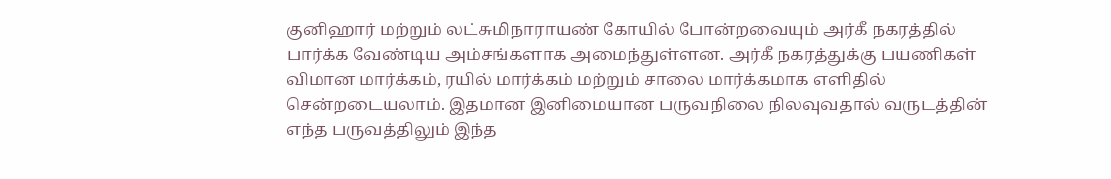குனிஹார் மற்றும் லட்சுமிநாராயண் கோயில் போன்றவையும் அர்கீ நகரத்தில் பார்க்க வேண்டிய அம்சங்களாக அமைந்துள்ளன. அர்கீ நகரத்துக்கு பயணிகள் விமான மார்க்கம், ரயில் மார்க்கம் மற்றும் சாலை மார்க்கமாக எளிதில் சென்றடையலாம். இதமான இனிமையான பருவநிலை நிலவுவதால் வருடத்தின் எந்த பருவத்திலும் இந்த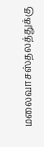மலைவாசஸ்தலத்துக்கு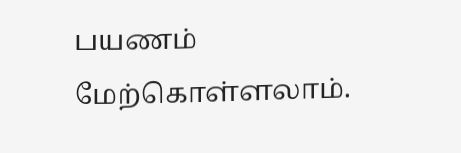பயணம் மேற்கொள்ளலாம்.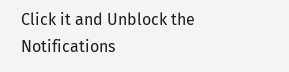Click it and Unblock the Notifications